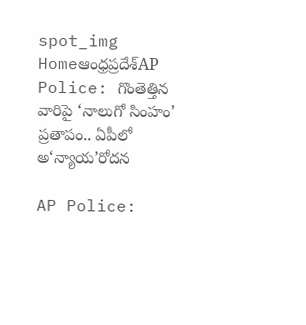spot_img
Homeఆంధ్రప్రదేశ్‌AP Police: గొంతెత్తిన వారిపై ‘నాలుగో సింహం’ ప్రతాపం.. ఏపీలో అ‘న్యాయ’రోదన

AP Police: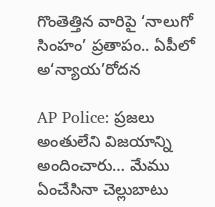గొంతెత్తిన వారిపై ‘నాలుగో సింహం’ ప్రతాపం.. ఏపీలో అ‘న్యాయ’రోదన

AP Police: ప్రజలు అంతులేని విజయాన్ని అందించారు… మేము ఏంచేసినా చెల్లుబాటు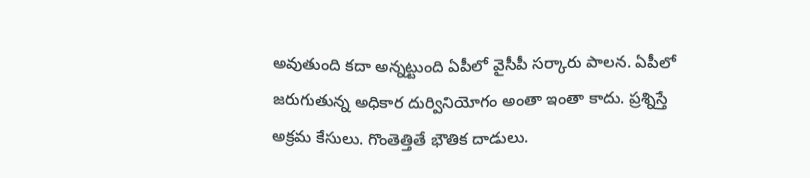అవుతుంది కదా అన్నట్టుంది ఏపీలో వైసీపీ సర్కారు పాలన. ఏపీలో జరుగుతున్న అధికార దుర్వినియోగం అంతా ఇంతా కాదు. ప్రశ్నిస్తే అక్రమ కేసులు. గొంతెత్తితే భౌతిక దాడులు.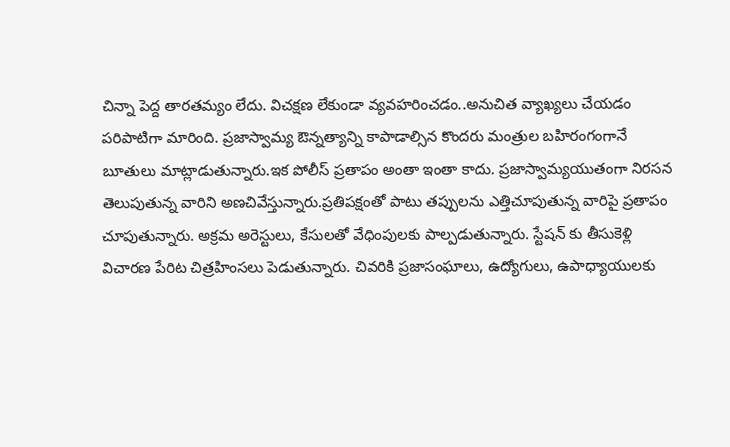చిన్నా పెద్ద తారతమ్యం లేదు. విచక్షణ లేకుండా వ్యవహరించడం..అనుచిత వ్యాఖ్యలు చేయడం పరిపాటిగా మారింది. ప్రజాస్వామ్య ఔన్నత్యాన్ని కాపాడాల్సిన కొందరు మంత్రుల బహిరంగంగానే బూతులు మాట్లాడుతున్నారు.ఇక పోలీస్ ప్రతాపం అంతా ఇంతా కాదు. ప్రజాస్వామ్యయుతంగా నిరసన తెలుపుతున్న వారిని అణచివేస్తున్నారు.ప్రతిపక్షంతో పాటు తప్పులను ఎత్తిచూపుతున్న వారిపై ప్రతాపం చూపుతున్నారు. అక్రమ అరెస్టులు, కేసులతో వేధింపులకు పాల్పడుతున్నారు. స్టేషన్ కు తీసుకెళ్లి విచారణ పేరిట చిత్రహింసలు పెడుతున్నారు. చివరికి ప్రజాసంఘాలు, ఉద్యోగులు, ఉపాధ్యాయులకు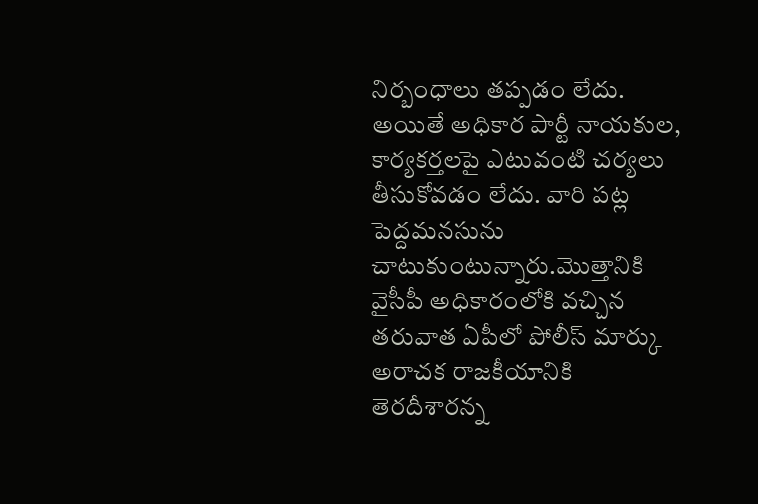నిర్బంధాలు తప్పడం లేదు. అయితే అధికార పార్టీ నాయకుల, కార్యకర్తలపై ఎటువంటి చర్యలు తీసుకోవడం లేదు. వారి పట్ల పెద్దమనసును చాటుకుంటున్నారు.మొత్తానికి వైసీపీ అధికారంలోకి వచ్చిన తరువాత ఏపీలో పోలీస్ మార్కు అరాచక రాజకీయానికి తెరదీశారన్న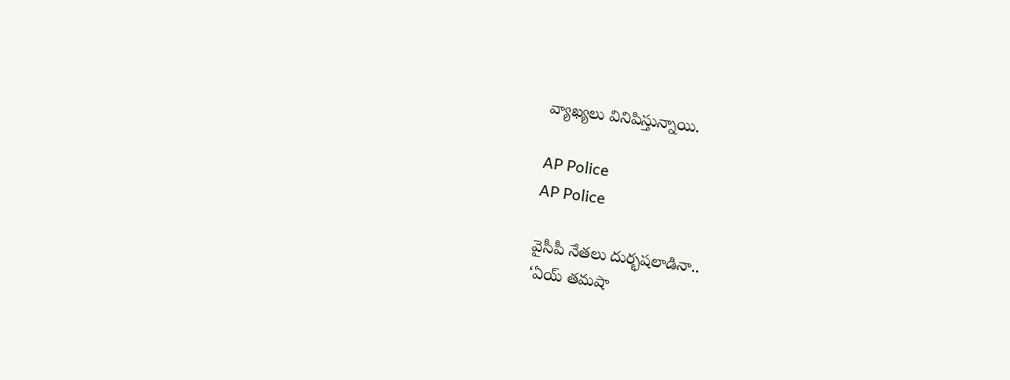వ్యాఖ్యలు వినిపిస్తున్నాయి.

AP Police
AP Police

వైసీపీ నేతలు దుర్భషలాడినా..
‘ఏయ్ తమషా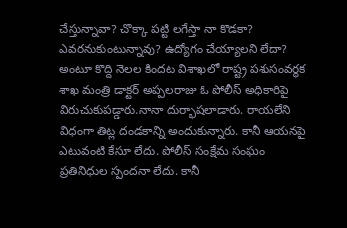చేస్తున్నావా? చొక్కా పట్టి లగేస్తా నా కొడకా? ఎవరనుకుంటున్నావు? ఉద్యోగం చేయ్యాలని లేదా? అంటూ కొద్ది నెలల కిందట విశాఖలో రాష్ట్ర పశుసంవర్థక శాఖ మంత్రి డాక్టర్ అప్పలరాజు ఓ పోలీస్ అధికారిపై విరుచుకుపడ్డారు.నానా దుర్భాషలాడారు. రాయలేని విధంగా తిట్ల దండకాన్ని అందుకున్నారు. కానీ ఆయనపై ఎటువంటి కేసూ లేదు. పోలీస్ సంక్షేమ సంఘం ప్రతినిధుల స్పందనా లేదు. కానీ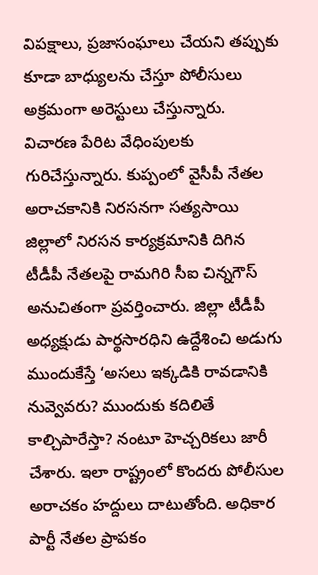విపక్షాలు, ప్రజాసంఘాలు చేయని తప్పుకు కూడా బాధ్యులను చేస్తూ పోలీసులు అక్రమంగా అరెస్టులు చేస్తున్నారు. విచారణ పేరిట వేధింపులకు గురిచేస్తున్నారు. కుప్పంలో వైసీపీ నేతల అరాచకానికి నిరసనగా సత్యసాయి జిల్లాలో నిరసన కార్యక్రమానికి దిగిన టీడీపీ నేతలపై రామగిరి సీఐ చిన్నగౌస్ అనుచితంగా ప్రవర్తించారు. జిల్లా టీడీపీ అధ్యక్షుడు పార్థసారధిని ఉద్దేశించి అడుగు ముందుకేస్తే ‘అసలు ఇక్కడికి రావడానికి నువ్వెవరు? ముందుకు కదిలితే కాల్చిపారేస్తా? నంటూ హెచ్చరికలు జారీ చేశారు. ఇలా రాష్ట్రంలో కొందరు పోలీసుల అరాచకం హద్దులు దాటుతోంది. అధికార పార్టీ నేతల ప్రాపకం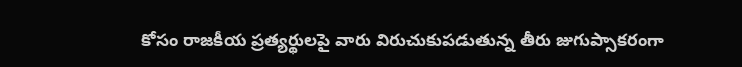కోసం రాజకీయ ప్రత్యర్థులపై వారు విరుచుకుపడుతున్న తీరు జుగుప్సాకరంగా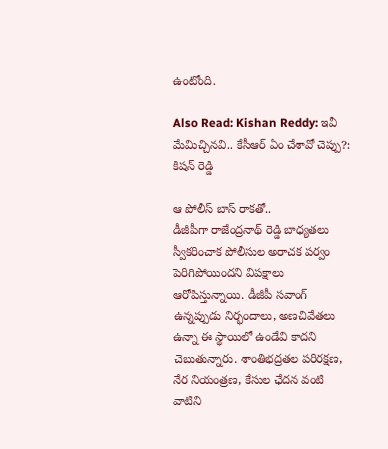ఉంటోంది.

Also Read: Kishan Reddy: ఇవీ మేమిచ్చినవి.. కేసీఆర్ ఏం చేశావో చెప్పు?: కిషన్ రెడ్డి

ఆ పోలీస్ బాస్ రాకతో..
డీజీపీగా రాజేంద్రనాథ్ రెడ్డి బాధ్యతలు స్వీకరించాక పోలీసుల అరాచక పర్వం పెరిగిపోయిందని విపక్షాలు ఆరోపిస్తున్నాయి. డీజీపీ సవాంగ్ ఉన్నప్పుడు నిర్భందాలు, అణచివేతలు ఉన్నా ఈ స్థాయిలో ఉండేవి కాదని చెబుతున్నారు. శాంతిభద్రతల పరిరక్షణ, నేర నియంత్రణ, కేసుల ఛేదన వంటి వాటిని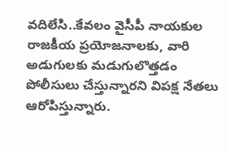వదిలేసి..కేవలం వైసీపీ నాయకుల రాజకీయ ప్రయోజనాలకు, వారి అడుగులకు మడుగులొత్తడం పోలీసులు చేస్తున్నారని విపక్ష నేతలు ఆరోపిస్తున్నారు.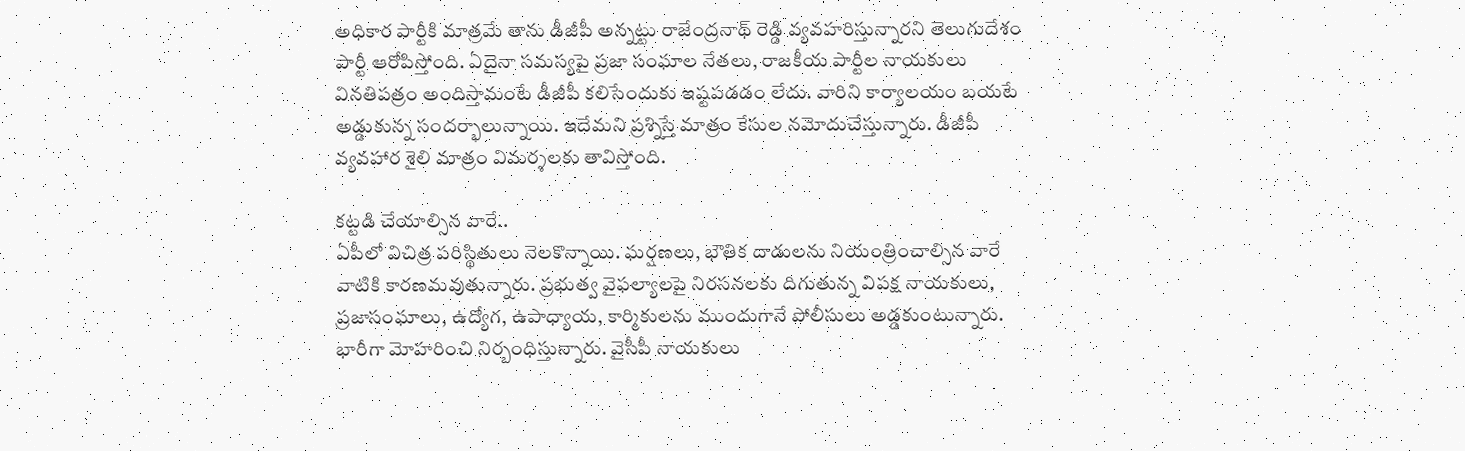అధికార పార్టీకి మాత్రమే తాను డీజీపీ అన్నట్టు రాజేంద్రనాథ్ రెడ్డి వ్యవహరిస్తున్నారని తెలుగుదేశం పార్టీ ఆరోపిస్తోంది. ఏదైనా సమస్యపై ప్రజా సంఘాల నేతలు, రాజకీయ పార్టీల నాయకులు వినతిపత్రం అందిస్తామంటే డీజీపీ కలిసేందుకు ఇష్టపడడం లేదు. వారిని కార్యాలయం బయటే అడ్డుకున్న సందర్భాలున్నాయి. ఇదేమని ప్రశ్నిస్తే మాత్రం కేసుల నమోదుచేస్తున్నారు. డీజీపీ వ్యవహార శైలి మాత్రం విమర్శలకు తావిస్తోంది.

కట్టడి చేయాల్సిన వారే..
ఏపీలో విచిత్ర పరిస్థితులు నెలకొన్నాయి. ఘర్షణలు, భౌతిక దాడులను నియంత్రించాల్సిన వారే వాటికి కారణమవుతున్నారు. ప్రభుత్వ వైఫల్యాలపై నిరసనలకు దిగుతున్న విపక్ష నాయకులు, ప్రజాసంఘాలు, ఉద్యోగ, ఉపాధ్యాయ, కార్మికులను ముందుగానే పోలీసులు అడ్డకుంటున్నారు. భారీగా మోహరించి నిర్బంధిస్తున్నారు. వైసీపీ నాయకులు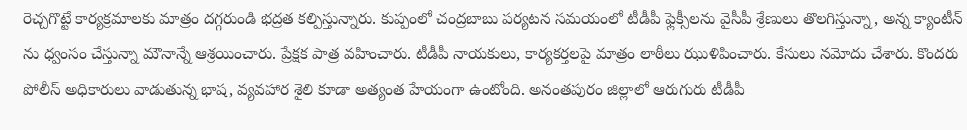రెచ్చగొట్టే కార్యక్రమాలకు మాత్రం దగ్గరుండి భద్రత కల్పిస్తున్నారు. కుప్పంలో చంద్రబాబు పర్యటన సమయంలో టీడీపీ ఫ్లెక్సీలను వైసీపీ శ్రేణులు తొలగిస్తున్నా, అన్న క్యాంటీన్ ను ధ్వంసం చేస్తున్నా మౌనాన్నే ఆశ్రయించారు. ప్రేక్షక పాత్ర వహించారు. టీడీపీ నాయకులు, కార్యకర్తలపై మాత్రం లాఠీలు ఝుళిపించారు. కేసులు నమోదు చేశారు. కొందరు పోలీస్ అధికారులు వాడుతున్న భాష, వ్యవహార శైలి కూడా అత్యంత హేయంగా ఉంటోంది. అనంతపురం జిల్లాలో ఆరుగురు టీడీపీ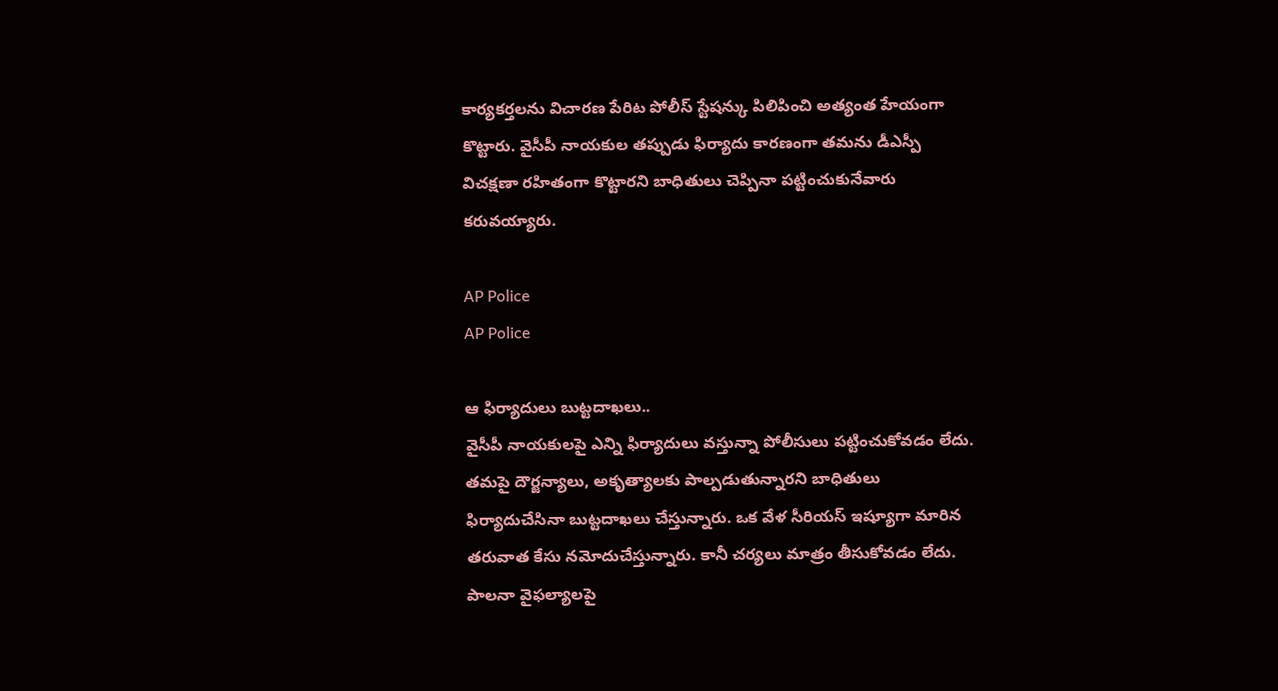కార్యకర్తలను విచారణ పేరిట పోలీస్ స్టేషన్కు పిలిపించి అత్యంత హేయంగా కొట్టారు. వైసీపీ నాయకుల తప్పుడు ఫిర్యాదు కారణంగా తమను డీఎస్పీ విచక్షణా రహితంగా కొట్టారని బాధితులు చెప్పినా పట్టించుకునేవారు కరువయ్యారు.

AP Police
AP Police

ఆ ఫిర్యాదులు బుట్టదాఖలు..
వైసీపీ నాయకులపై ఎన్ని ఫిర్యాదులు వస్తున్నా పోలీసులు పట్టించుకోవడం లేదు. తమపై దౌర్జన్యాలు, అకృత్యాలకు పాల్పడుతున్నారని బాధితులు ఫిర్యాదుచేసినా బుట్టదాఖలు చేస్తున్నారు. ఒక వేళ సీరియస్ ఇష్యూగా మారిన తరువాత కేసు నమోదుచేస్తున్నారు. కానీ చర్యలు మాత్రం తీసుకోవడం లేదు. పాలనా వైఫల్యాలపై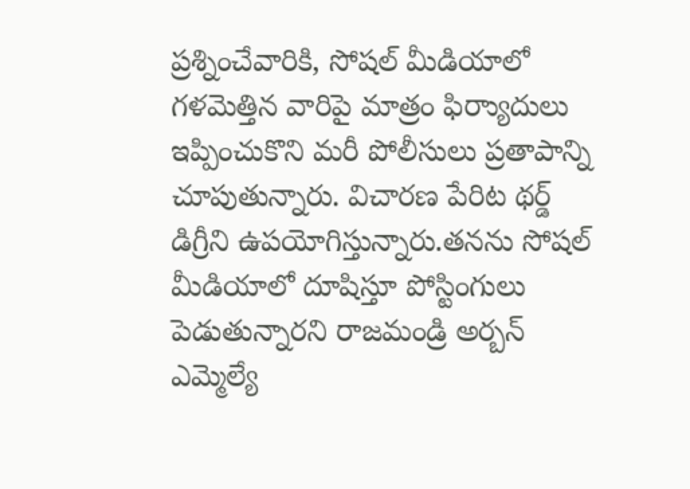ప్రశ్నించేవారికి, సోషల్ మీడియాలో గళమెత్తిన వారిపై మాత్రం ఫిర్యాుదులు ఇప్పించుకొని మరీ పోలీసులు ప్రతాపాన్ని చూపుతున్నారు. విచారణ పేరిట థర్డ్ డిగ్రీని ఉపయోగిస్తున్నారు.తనను సోషల్ మీడియాలో దూషిస్తూ పోస్టింగులు పెడుతున్నారని రాజమండ్రి అర్బన్ ఎమ్మెల్యే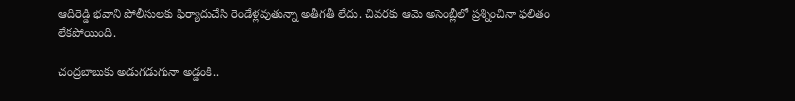ఆదిరెడ్డి భవాని పోలీసులకు ఫిర్యాదుచేసి రెండేళ్లవుతున్నా అతీగతీ లేదు. చివరకు ఆమె అసెంబ్లీలో ప్రశ్నించినా ఫలితం లేకపోయింది.

చంద్రబాబుకు అడుగడుగునా అడ్డంకి..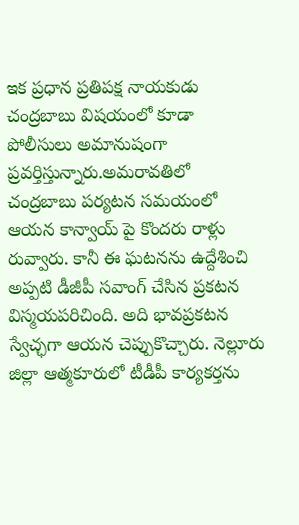ఇక ప్రధాన ప్రతిపక్ష నాయకుడు చంద్రబాబు విషయంలో కూడా పోలీసులు అమానుషంగా ప్రవర్తిస్తున్నారు.అమరావతిలో చంద్రబాబు పర్యటన సమయంలో ఆయన కాన్వాయ్ పై కొందరు రాళ్లు రువ్వారు. కానీ ఈ ఘటనను ఉద్దేశించి అప్పటి డీజీపీ సవాంగ్ చేసిన ప్రకటన విస్మయపరిచింది. అది భావప్రకటన స్వేచ్ఛగా ఆయన చెప్పుకొచ్చారు. నెల్లూరు జిల్లా ఆత్మకూరులో టీడీపీ కార్యకర్తను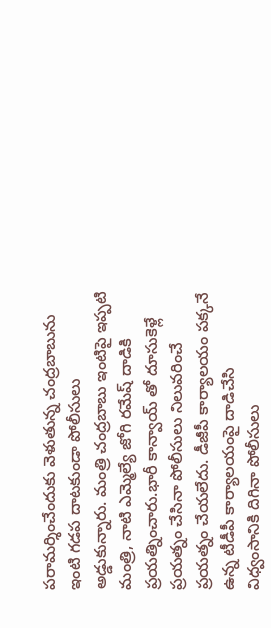పరామర్శించేందుకు వెళుతున్న చంద్రబాబును ఇంటి గడప దాటకుండా పోలీసులు అడ్డుకున్నారు. మంత్రి చంద్రబాబు ఇంటిపై ఇప్పటి మంత్రి, నాటి ఎమ్మెల్యే జోగి రమేష్ దాడికి ప్రయత్నించారు.భారీ కాన్వాయ్ తో దూసుకెళ్లే ప్రయత్నం చేసినా పోలీసులు నిలువరించే ప్రయత్నం చేయలేదు. డీజీపీ కార్యాలయం పక్కనే ఉన్న టీడీపీ కార్యాలయంపై దాడిచేసి విధ్వంసానికి దిగినా పోలీసులు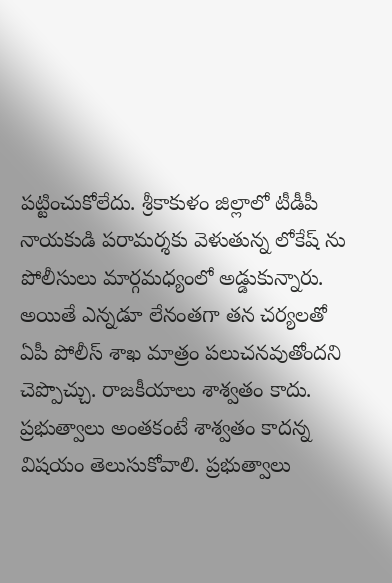పట్టించుకోలేదు. శ్రీకాకుళం జిల్లాలో టీడీపీ నాయకుడి పరామర్శకు వెళుతున్న లోకేష్ ను పోలీసులు మార్గమధ్యంలో అడ్డుకున్నారు. అయితే ఎన్నడూ లేనంతగా తన చర్యలతో ఏపీ పోలీస్ శాఖ మాత్రం పలుచనవుతోందని చెప్పొచ్చు. రాజకీయాలు శాశ్వతం కాదు. ప్రభుత్వాలు అంతకంటే శాశ్వతం కాదన్న విషయం తెలుసుకోవాలి. ప్రభుత్వాలు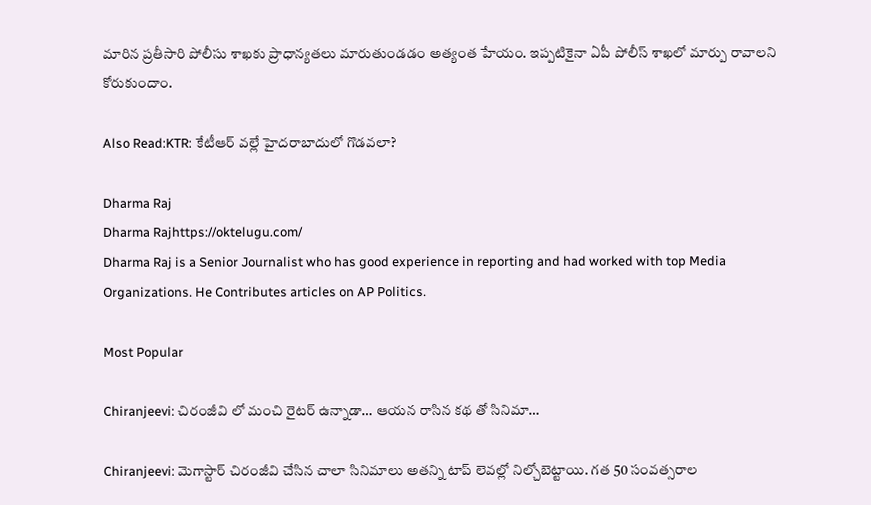మారిన ప్రతీసారి పోలీసు శాఖకు ప్రాధాన్యతలు మారుతుండడం అత్యంత హేయం. ఇప్పటికైనా ఏపీ పోలీస్ శాఖలో మార్పు రావాలని కోరుకుందాం.

Also Read:KTR: కేటీఆర్ వల్లే హైదరాబాదులో గొడవలా?

Dharma Raj
Dharma Rajhttps://oktelugu.com/
Dharma Raj is a Senior Journalist who has good experience in reporting and had worked with top Media Organizations. He Contributes articles on AP Politics.

Most Popular

Chiranjeevi: చిరంజీవి లో మంచి రైటర్ ఉన్నాడా… ఆయన రాసిన కథ తో సినిమా…

Chiranjeevi: మెగాస్టార్ చిరంజీవి చేసిన చాలా సినిమాలు అతన్ని టాప్ లెవల్లో నిల్చోబెట్టాయి. గత 50 సంవత్సరాల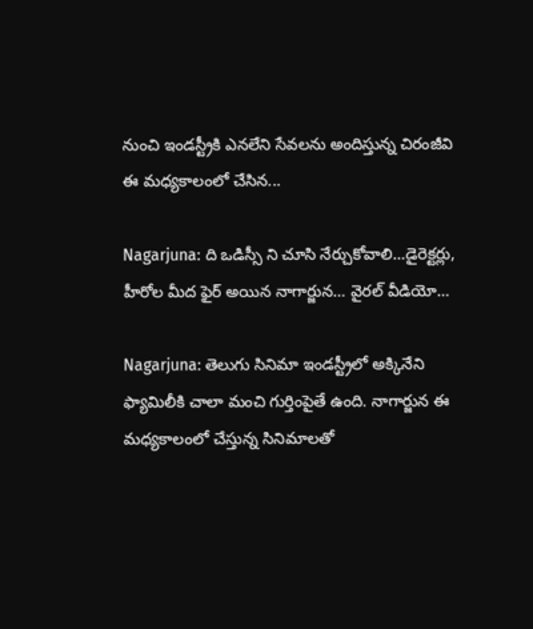నుంచి ఇండస్ట్రీకి ఎనలేని సేవలను అందిస్తున్న చిరంజీవి ఈ మధ్యకాలంలో చేసిన...

Nagarjuna: ది ఒడిస్సీ ని చూసి నేర్చుకోవాలి…డైరెక్టర్లు, హీరోల మీద ఫైర్ అయిన నాగార్జున… వైరల్ వీడియో…

Nagarjuna: తెలుగు సినిమా ఇండస్ట్రీలో అక్కినేని ఫ్యామిలీకి చాలా మంచి గుర్తింపైతే ఉంది. నాగార్జున ఈ మధ్యకాలంలో చేస్తున్న సినిమాలతో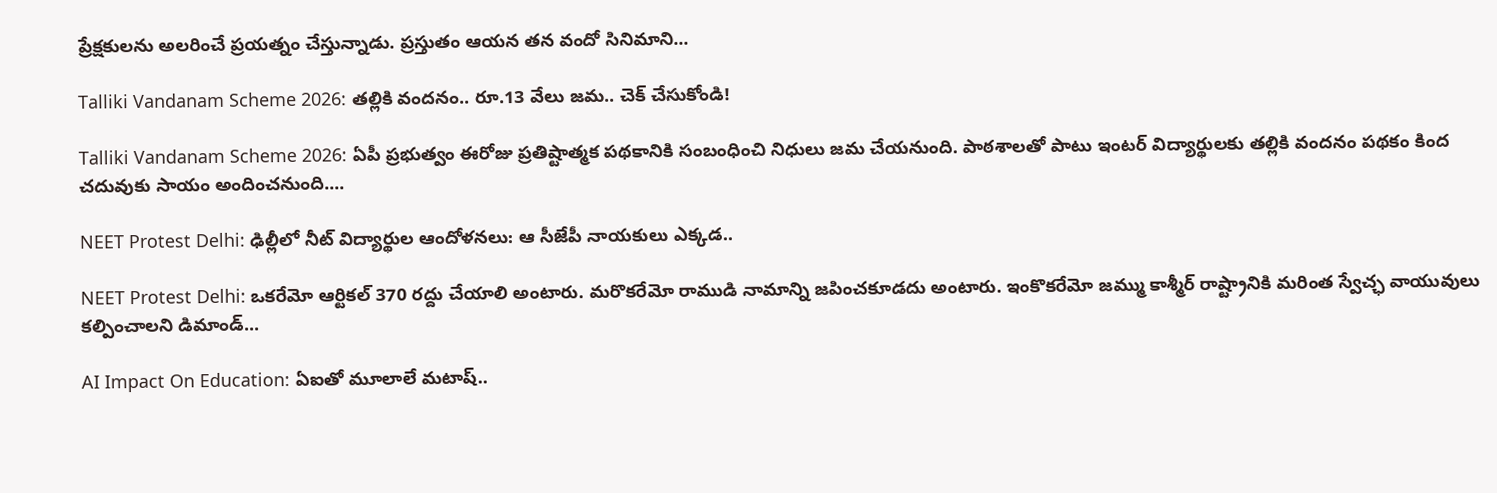ప్రేక్షకులను అలరించే ప్రయత్నం చేస్తున్నాడు. ప్రస్తుతం ఆయన తన వందో సినిమాని...

Talliki Vandanam Scheme 2026: తల్లికి వందనం.. రూ.13 వేలు జమ.. చెక్ చేసుకోండి!

Talliki Vandanam Scheme 2026: ఏపీ ప్రభుత్వం ఈరోజు ప్రతిష్టాత్మక పథకానికి సంబంధించి నిధులు జమ చేయనుంది. పాఠశాలతో పాటు ఇంటర్ విద్యార్థులకు తల్లికి వందనం పథకం కింద చదువుకు సాయం అందించనుంది....

NEET Protest Delhi: ఢిల్లీలో నీట్ విద్యార్థుల ఆందోళనలు: ఆ సీజేపీ నాయకులు ఎక్కడ..

NEET Protest Delhi: ఒకరేమో ఆర్టికల్ 370 రద్దు చేయాలి అంటారు. మరొకరేమో రాముడి నామాన్ని జపించకూడదు అంటారు. ఇంకొకరేమో జమ్ము కాశ్మీర్ రాష్ట్రానికి మరింత స్వేచ్ఛ వాయువులు కల్పించాలని డిమాండ్...

AI Impact On Education: ఏఐతో మూలాలే మటాష్..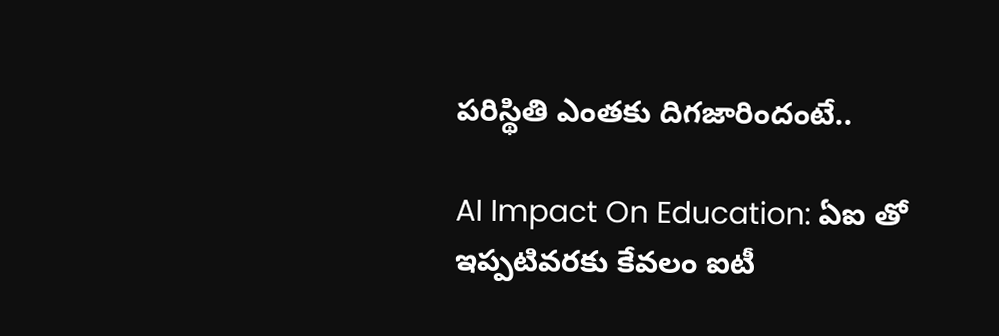పరిస్థితి ఎంతకు దిగజారిందంటే..

AI Impact On Education: ఏఐ తో ఇప్పటివరకు కేవలం ఐటీ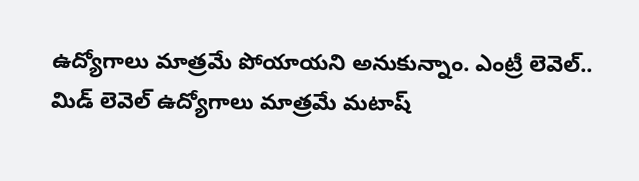ఉద్యోగాలు మాత్రమే పోయాయని అనుకున్నాం. ఎంట్రీ లెవెల్.. మిడ్ లెవెల్ ఉద్యోగాలు మాత్రమే మటాష్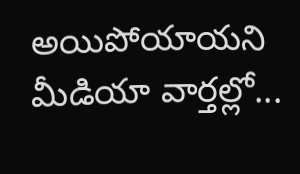అయిపోయాయని మీడియా వార్తల్లో...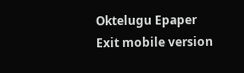Oktelugu Epaper
Exit mobile version